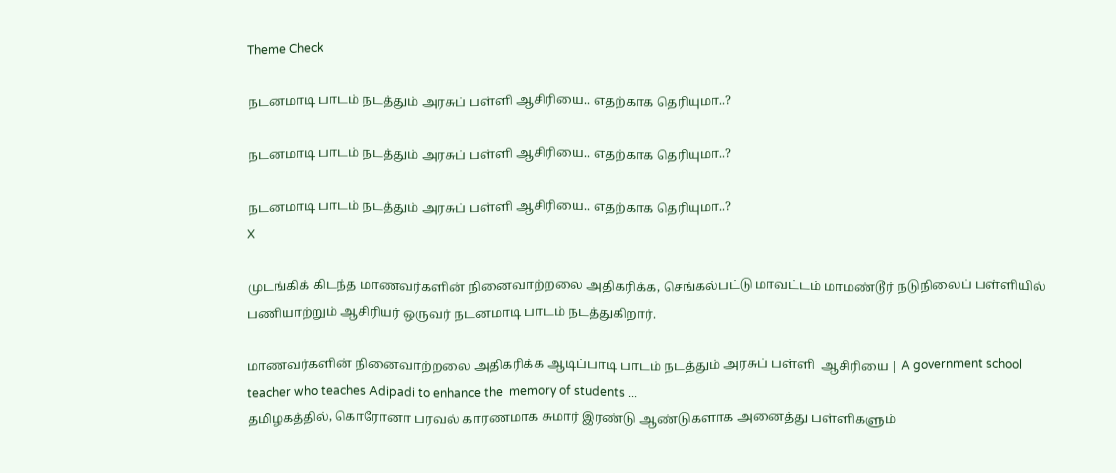Theme Check

நடனமாடி பாடம் நடத்தும் அரசுப் பள்ளி ஆசிரியை.. எதற்காக தெரியுமா..?

நடனமாடி பாடம் நடத்தும் அரசுப் பள்ளி ஆசிரியை.. எதற்காக தெரியுமா..?

நடனமாடி பாடம் நடத்தும் அரசுப் பள்ளி ஆசிரியை.. எதற்காக தெரியுமா..?
X

முடங்கிக் கிடந்த மாணவர்களின் நினைவாற்றலை அதிகரிக்க, செங்கல்பட்டு மாவட்டம் மாமண்டூர் நடுநிலைப் பள்ளியில் பணியாற்றும் ஆசிரியர் ஒருவர் நடனமாடி பாடம் நடத்துகிறார்.

மாணவர்களின் நினைவாற்றலை அதிகரிக்க ஆடிப்பாடி பாடம் நடத்தும் அரசுப் பள்ளி  ஆசிரியை | A government school teacher who teaches Adipadi to enhance the  memory of students ...
தமிழகத்தில், கொரோனா பரவல் காரணமாக சுமார் இரண்டு ஆண்டுகளாக அனைத்து பள்ளிகளும்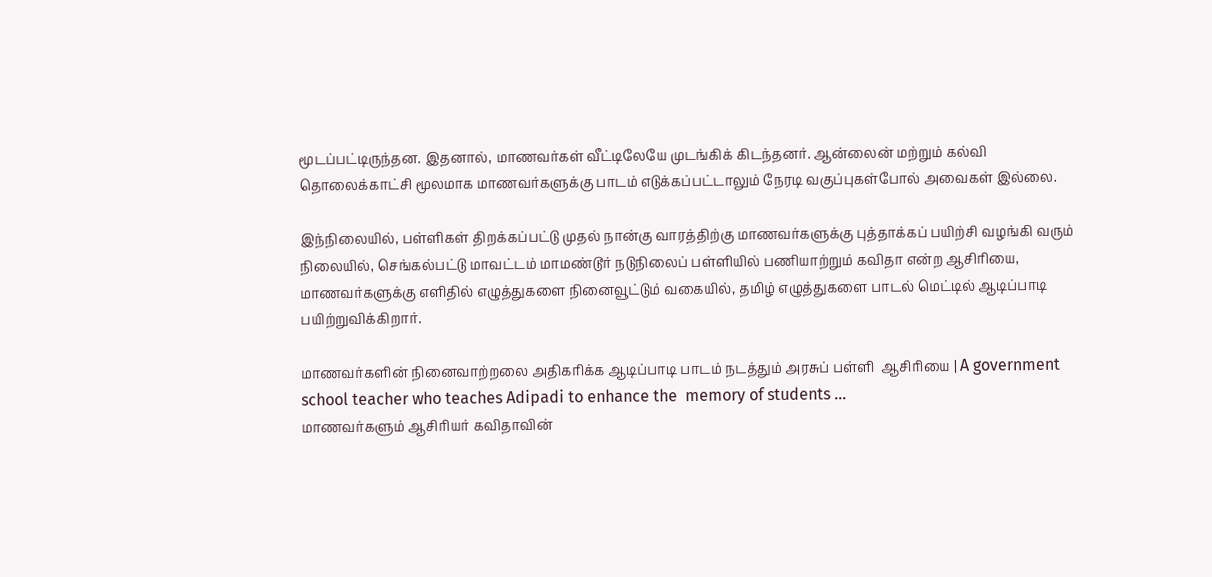மூடப்பட்டிருந்தன. இதனால், மாணவர்கள் வீட்டிலேயே முடங்கிக் கிடந்தனர். ஆன்லைன் மற்றும் கல்வி தொலைக்காட்சி மூலமாக மாணவர்களுக்கு பாடம் எடுக்கப்பட்டாலும் நேரடி வகுப்புகள்போல் அவைகள் இல்லை.

இந்நிலையில், பள்ளிகள் திறக்கப்பட்டு முதல் நான்கு வாரத்திற்கு மாணவர்களுக்கு புத்தாக்கப் பயிற்சி வழங்கி வரும் நிலையில், செங்கல்பட்டு மாவட்டம் மாமண்டூர் நடுநிலைப் பள்ளியில் பணியாற்றும் கவிதா என்ற ஆசிரியை, மாணவர்களுக்கு எளிதில் எழுத்துகளை நினைவூட்டும் வகையில், தமிழ் எழுத்துகளை பாடல் மெட்டில் ஆடிப்பாடி பயிற்றுவிக்கிறார்.

மாணவர்களின் நினைவாற்றலை அதிகரிக்க ஆடிப்பாடி பாடம் நடத்தும் அரசுப் பள்ளி  ஆசிரியை | A government school teacher who teaches Adipadi to enhance the  memory of students ...
மாணவர்களும் ஆசிரியர் கவிதாவின்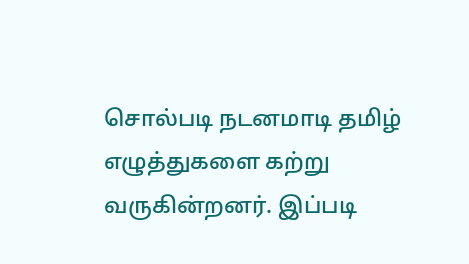சொல்படி நடனமாடி தமிழ் எழுத்துகளை கற்று வருகின்றனர். இப்படி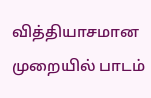வித்தியாசமான முறையில் பாடம்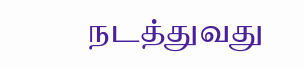நடத்துவது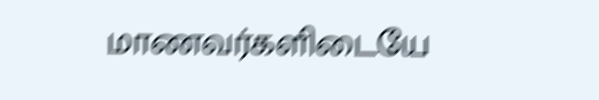மாணவர்களிடையே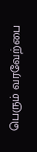பெரும் வரவேற்பை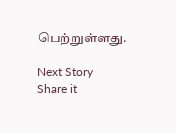பெற்றுள்ளது.

Next Story
Share it